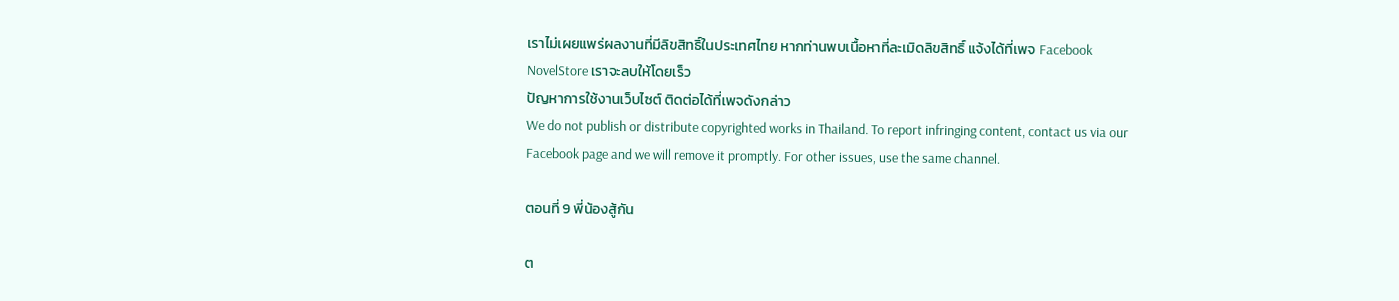เราไม่เผยแพร่ผลงานที่มีลิขสิทธิ์ในประเทศไทย หากท่านพบเนื้อหาที่ละเมิดลิขสิทธิ์ แจ้งได้ที่เพจ Facebook NovelStore เราจะลบให้โดยเร็ว
ปัญหาการใช้งานเว็บไซต์ ติดต่อได้ที่เพจดังกล่าว
We do not publish or distribute copyrighted works in Thailand. To report infringing content, contact us via our Facebook page and we will remove it promptly. For other issues, use the same channel.

ตอนที่ 9 พี่น้องสู้กัน

ต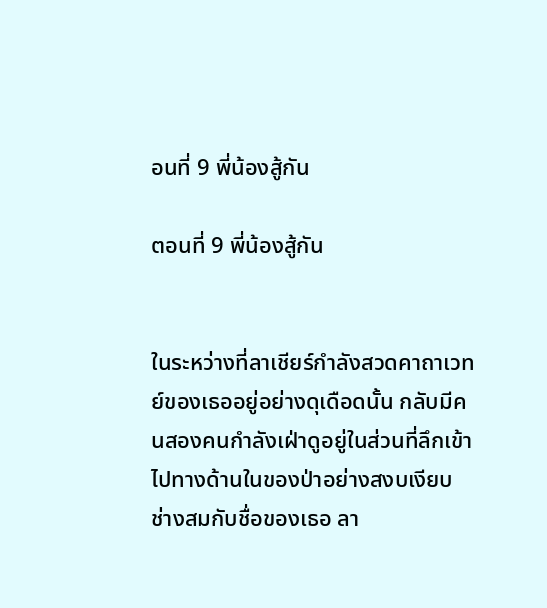อนที่ 9 พี่น้องสู้กัน

ตอนที่ 9 พี่น้องสู้กัน


ในระหว่างที่ลาเชียร์กำลังสวดคาถาเวทย์ของเธออยู่อย่างดุเดือดนั้น กลับมีคนสองคนกำลังเฝ่าดูอยู่ในส่วนที่ลึกเข้าไปทางด้านในของป่าอย่างสงบเงียบ ช่างสมกับชื่อของเธอ ลา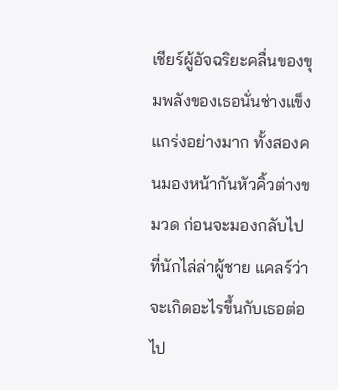เชียร์ผู้อัจฉริยะคลื่นของขุมพลังของเธอนั่นช่างแข็งแกร่งอย่างมาก ทั้งสองคนมองหน้ากันหัวคิ้วต่างขมวด ก่อนจะมองกลับไปที่นักไล่ล่าผู้ชาย แคลร์ว่าจะเกิดอะไรขึ้นกับเธอต่อไป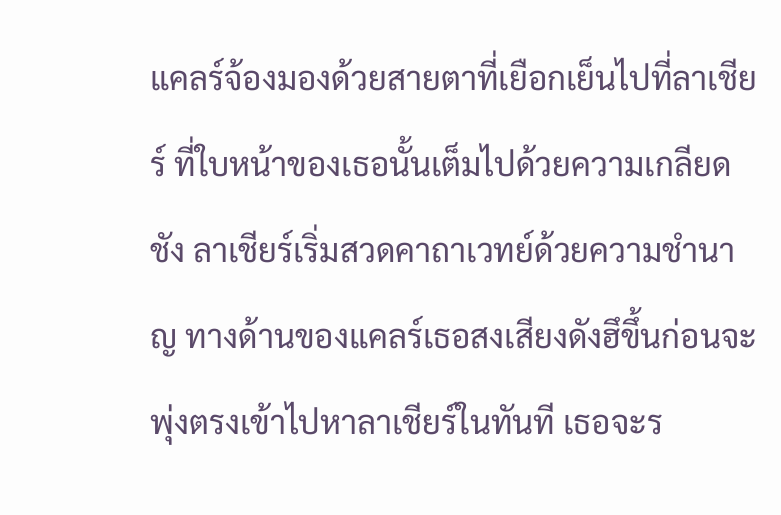แคลร์จ้องมองด้วยสายตาที่เยือกเย็นไปที่ลาเชียร์ ที่ใบหน้าของเธอนั้นเต็มไปด้วยความเกลียดชัง ลาเชียร์เริ่มสวดคาถาเวทย์ด้วยความชำนาญ ทางด้านของแคลร์เธอสงเสียงดังฮึขึ้นก่อนจะพุ่งตรงเข้าไปหาลาเชียร์ในทันที เธอจะร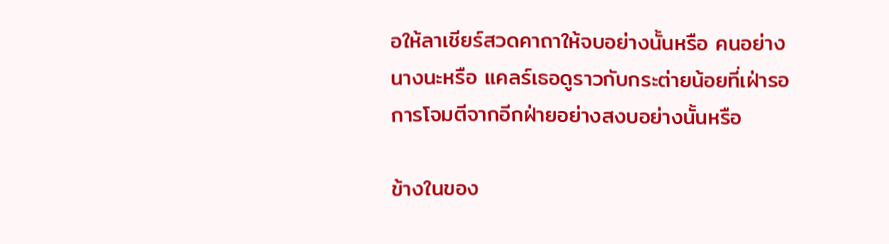อให้ลาเชียร์สวดคาถาให้จบอย่างนั้นหรือ คนอย่างนางนะหรือ แคลร์เธอดูราวกับกระต่ายน้อยที่เฝ่ารอการโจมตีจากอีกฝ่ายอย่างสงบอย่างนั้นหรือ

ข้างในของ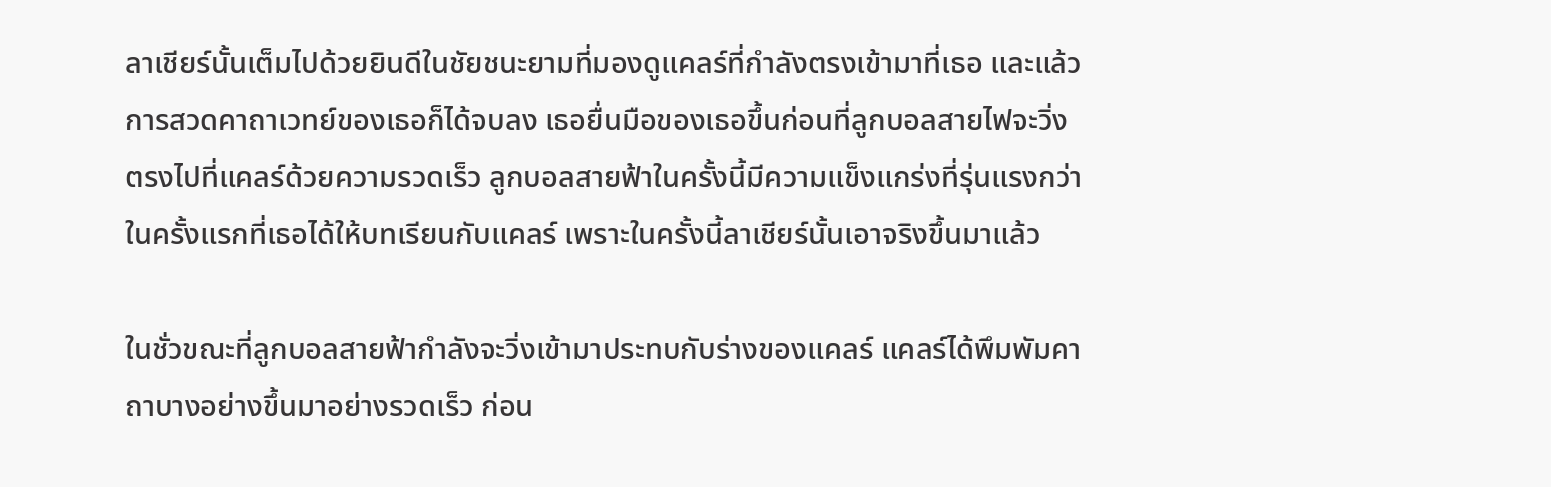ลาเชียร์นั้นเต็มไปด้วยยินดีในชัยชนะยามที่มองดูแคลร์ที่กำลังตรงเข้ามาที่เธอ และแล้วการสวดคาถาเวทย์ของเธอก็ได้จบลง เธอยื่นมือของเธอขึ้นก่อนที่ลูกบอลสายไฟจะวิ่งตรงไปที่แคลร์ด้วยความรวดเร็ว ลูกบอลสายฟ้าในครั้งนี้มีความแข็งแกร่งที่รุ่นแรงกว่าในครั้งแรกที่เธอได้ให้บทเรียนกับแคลร์ เพราะในครั้งนี้ลาเชียร์นั้นเอาจริงขึ้นมาแล้ว

ในชั่วขณะที่ลูกบอลสายฟ้ากำลังจะวิ่งเข้ามาประทบกับร่างของแคลร์ แคลร์ได้พึมพัมคาถาบางอย่างขึ้นมาอย่างรวดเร็ว ก่อน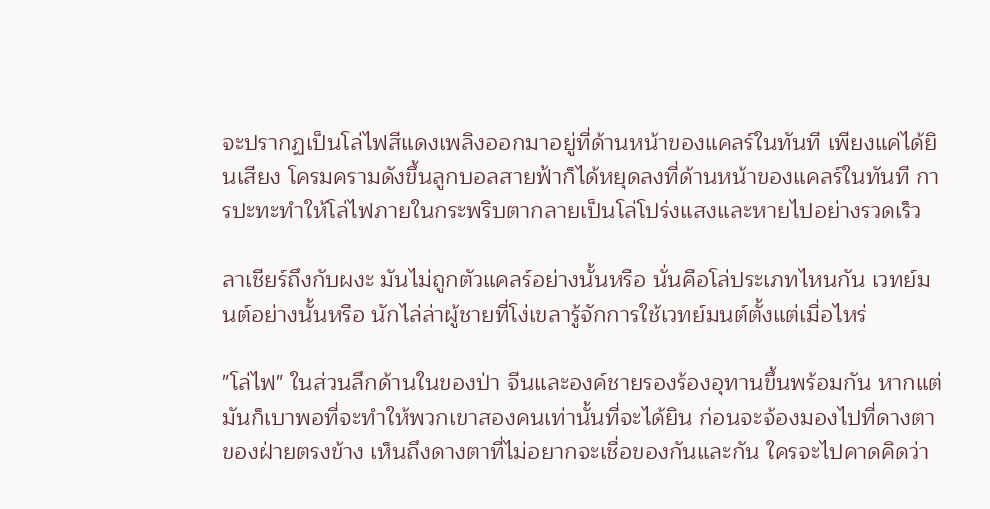จะปรากฏเป็นโล่ไฟสีแดงเพลิงออกมาอยู่ที่ด้านหน้าของแคลร์ในทันที เพียงแค่ได้ยินเสียง โครมครามดังขึ้นลูกบอลสายฟ้าก็ได้หยุดลงที่ด้านหน้าของแคลร์ในทันที การปะทะทำให้โล่ไฟภายในกระพริบตากลายเป็นโล่โปร่งแสงและหายไปอย่างรวดเร็ว

ลาเชียร์ถึงกับผงะ มันไม่ถูกตัวแคลร์อย่างนั้นหรือ นั่นคือโล่ประเภทไหนกัน เวทย์มนต์อย่างนั้นหรือ นักไล่ล่าผู้ชายที่โง่เขลารู้จักการใช้เวทย์มนต์ตั้งแต่เมื่อไหร่

"โล่ไฟ" ในส่วนลึกด้านในของป่า จีนและองค์ชายรองร้องอุทานขึ้นพร้อมกัน หากแต่มันก็เบาพอที่จะทำให้พวกเขาสองคนเท่านั้นที่จะได้ยิน ก่อนจะจ้องมองไปที่ดางตาของฝ่ายตรงข้าง เห็นถึงดางตาที่ไม่อยากจะเชื่อของกันและกัน ใครจะไปคาดคิดว่า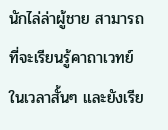นักไล่ล่าผู้ชาย สามารถที่จะเรียนรู้คาถาเวทย์ ในเวลาสั้นๆ และยังเรีย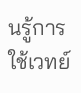นรู้การใช้เวทย์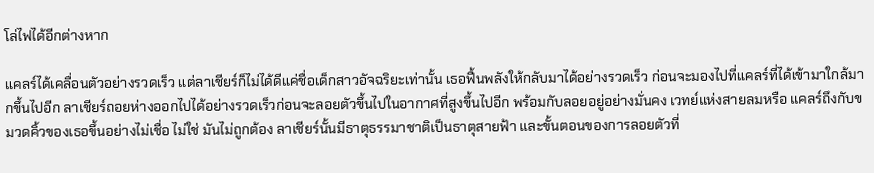โล่ไฟได้อีกต่างหาก

แคลร์ได้เคลื่อนตัวอย่างรวดเร็ว แต่ลาเชียร์ก็ไม่ได้ดีแค่ชื่อเด็กสาวอัจฉริยะเท่านั้น เธอฟื้นพลังให้กลับมาได้อย่างรวดเร็ว ก่อนจะมองไปที่แคลร์ที่ได้เข้ามาใกล้มากขึ้นไปอีก ลาเชียร์ถอยห่างออกไปได้อย่างรวดเร็วก่อนจะลอยตัวขึ้นไปในอากาศที่สูงขึ้นไปอีก พร้อมกับลอยอยู่อย่างมั่นคง เวทย์แห่งสายลมหรือ แคลร์ถึงกับขมวดคิ้วของเธอขึ้นอย่างไม่เชื่อ ไม่ใช่ มันไม่ถูกต้อง ลาเชียร์นั้นมีธาตุธรรมาชาติเป็นธาตุสายฟ้า และขั้นตอนของการลอยตัวที่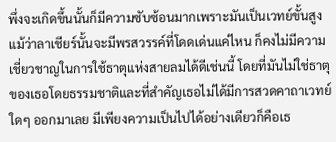พึ่งจะเกิดขึ้นนั้นก็มีความซับซ้อนมากเพราะมันเป็นเวทย์ขั้นสูง แม้ว่าลาเชียร์นั้นจะมีพรสวรรค์ที่โดดเด่นแค่ไหน ก็คงไม่มีความเชี่ยวชาญในการใช้ธาตุแห่งสายลมได้ดีเช่นนี้ โดยที่มันไม่ใช่ธาตุของเธอโดยธรรมชาติและที่สำคัญเธอไม่ได้มีการสวดคาถาเวทย์ใดๆ ออกมาเลย มีเพียงความเป็นไปได้อย่างเดียวก็คือเธ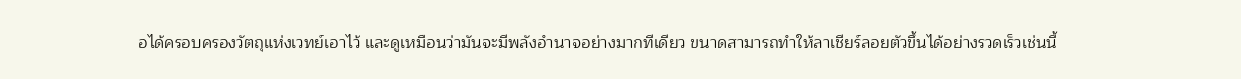อได้ครอบครองวัตถุแห่งเวทย์เอาไว้ และดูเหมือนว่ามันจะมีพลังอำนาจอย่างมากทีเดียว ขนาดสามารถทำให้ลาเชียร์ลอยตัวขึ้นได้อย่างรวดเร็วเช่นนี้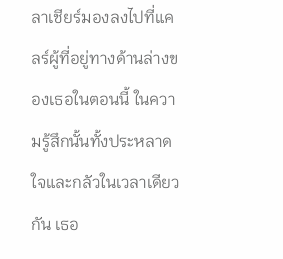ลาเชียร์มองลงไปที่แคลร์ผู้ที่อยู่ทางด้านล่างของเธอในตอนนี้ ในความรู้สึกนั้นทั้งประหลาดใจและกลัวในเวลาเดียวกัน เธอ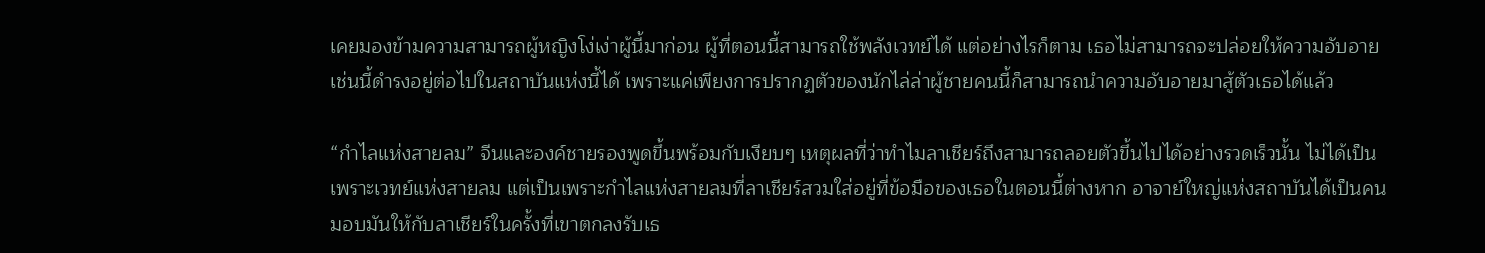เคยมองข้ามความสามารถผู้หญิงโง่เง่าผู้นี้มาก่อน ผู้ที่ตอนนี้สามารถใช้พลังเวทย์ได้ แต่อย่างไรก็ตาม เธอไม่สามารถจะปล่อยให้ความอับอายเช่นนี้ดำรงอยู่ต่อไปในสถาบันแห่งนี้ได้ เพราะแค่เพียงการปรากฏตัวของนักไล่ล่าผู้ชายคนนี้ก็สามารถนำความอับอายมาสู้ตัวเธอได้แล้ว

“กำไลแห่งสายลม” จีนและองค์ชายรองพูดขึ้นพร้อมกับเงียบๆ เหตุผลที่ว่าทำไมลาเชียร์ถึงสามารถลอยตัวขึ้นไปได้อย่างรวดเร็วนั้น ไม่ได้เป็นเพราะเวทย์แห่งสายลม แต่เป็นเพราะกำไลแห่งสายลมที่ลาเชียร์สวมใส่อยู่ที่ข้อมือของเธอในตอนนี้ต่างหาก อาจาย์ใหญ่แห่งสถาบันได้เป็นคนมอบมันให้กับลาเชียร์ในครั้งที่เขาตกลงรับเธ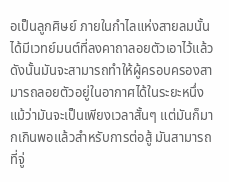อเป็นลูกศิษย์ ภายในกำไลแห่งสายลมนั้นได้มีเวทย์มนต์ที่ลงคาถาลอยตัวเอาไว้แล้ว ดังนั้นมันจะสามารถทำให้ผู้ครอบครองสามารถลอยตัวอยู่ในอากาศได้ในระยะหนึ่ง แม้ว่ามันจะเป็นเพียงเวลาสั้นๆ แต่มันก็มากเกินพอแล้วสำหรับการต่อสู้ มันสามารถที่จู่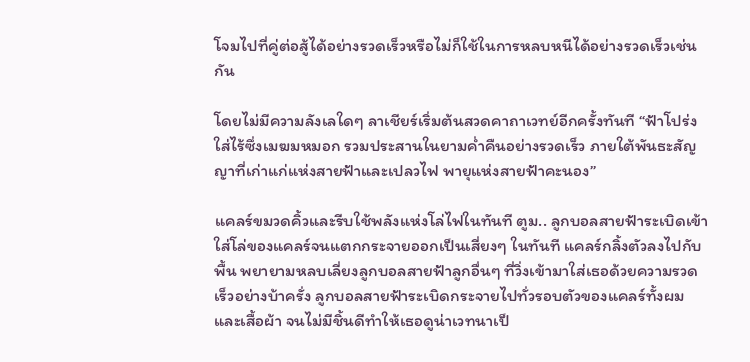โจมไปที่คู่ต่อสู้ได้อย่างรวดเร็วหรือไม่ก็ใช้ในการหลบหนีได้อย่างรวดเร็วเช่นกัน

โดยไม่มีความลังเลใดๆ ลาเชียร์เริ่มต้นสวดคาถาเวทย์อีกครั้งทันที “ฟ้าโปร่งใส่ไร้ซึ่งเมฆมหมอก รวมประสานในยามค่ำคืนอย่างรวดเร็ว ภายใต้พันธะสัญญาที่เก่าแก่แห่งสายฟ้าและเปลวไฟ พายุแห่งสายฟ้าคะนอง”

แคลร์ขมวดคิ้วและรีบใช้พลังแห่งโล่ไฟในทันที ตูม.. ลูกบอลสายฟ้าระเบิดเข้าใส่โล่ของแคลร์จนแตกกระจายออกเป็นเสี่ยงๆ ในทันที แคลร์กลิ้งตัวลงไปกับพื้น พยายามหลบเลี่ยงลูกบอลสายฟ้าลูกอื่นๆ ที่วิ่งเข้ามาใส่เธอด้วยความรวดเร็วอย่างบ้าครั่ง ลูกบอลสายฟ้าระเบิดกระจายไปทั่วรอบตัวของแคลร์ทั้งผมและเสื้อผ้า จนไม่มีชิ้นดีทำให้เธอดูน่าเวทนาเป็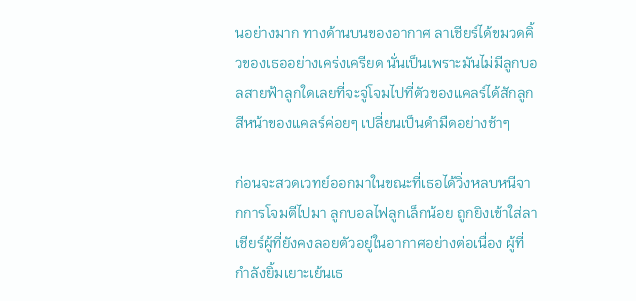นอย่างมาก ทางด้านบนของอากาศ ลาเชียร์ได้ขมวดคิ้วของเธออย่างเคร่งเครียด นั่นเป็นเพราะมันไม่มีลูกบอลสายฟ้าลูกใดเลยที่จะจู่โจมไปที่ตัวของแคลร์ได้สักลูก สีหน้าของแคลร์ค่อยๆ เปลี่ยนเป็นดำมืดอย่างช้าๆ

ก่อนจะสวดเวทย์ออกมาในขณะที่เธอได้วิ่งหลบหนีจากการโจมตีไปมา ลูกบอลไฟลูกเล็กน้อย ถูกยิงเข้าใส่ลาเชียร์ผู้ที่ยังคงลอยตัวอยู่ในอากาศอย่างต่อเนื่อง ผู้ที่กำลังยิ้มเยาะเย้นเธ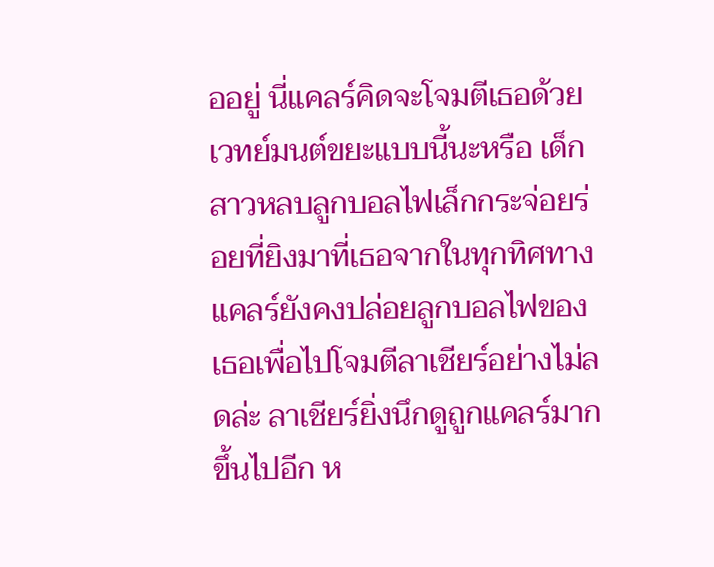ออยู่ นี่แคลร์คิดจะโจมตีเธอด้วยเวทย์มนต์ขยะแบบนี้นะหรือ เด็กสาวหลบลูกบอลไฟเล็กกระจ่อยร่อยที่ยิงมาที่เธอจากในทุกทิศทาง แคลร์ยังคงปล่อยลูกบอลไฟของเธอเพื่อไปโจมตีลาเชียร์อย่างไม่ลดล่ะ ลาเชียร์ยิ่งนึกดูถูกแคลร์มากขึ้นไปอีก ห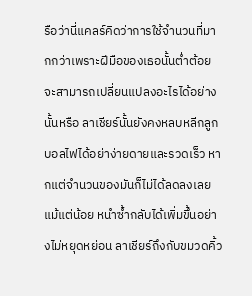รือว่านี่แคลร์คิดว่าการใช้จำนวนที่มากกว่าเพราะฝีมือของเธอนั้นต่ำต้อยจะสามารถเปลี่ยนแปลงอะไรได้อย่างนั้นหรือ ลาเชียร์นั้นยังคงหลบหลีกลูกบอลไฟได้อย่าง่ายดายและรวดเร็ว หากแต่จำนวนของมันก็ไม่ได้ลดลงเลยแม้แต่น้อย หนำซ้ำกลับได้เพิ่มขึ้นอย่างไม่หยุดหย่อน ลาเชียร์ถึงกับขมวดคิ้ว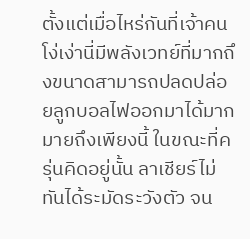ตั้งแต่เมื่อไหร่กันที่เจ้าคนโง่เง่านี่มีพลังเวทย์ที่มากถึงขนาดสามารถปลดปล่อยลูกบอลไฟออกมาได้มากมายถึงเพียงนี้ ในขณะที่ครุ่นคิดอยู่นั้น ลาเชียร์ไม่ทันได้ระมัดระวังตัว จน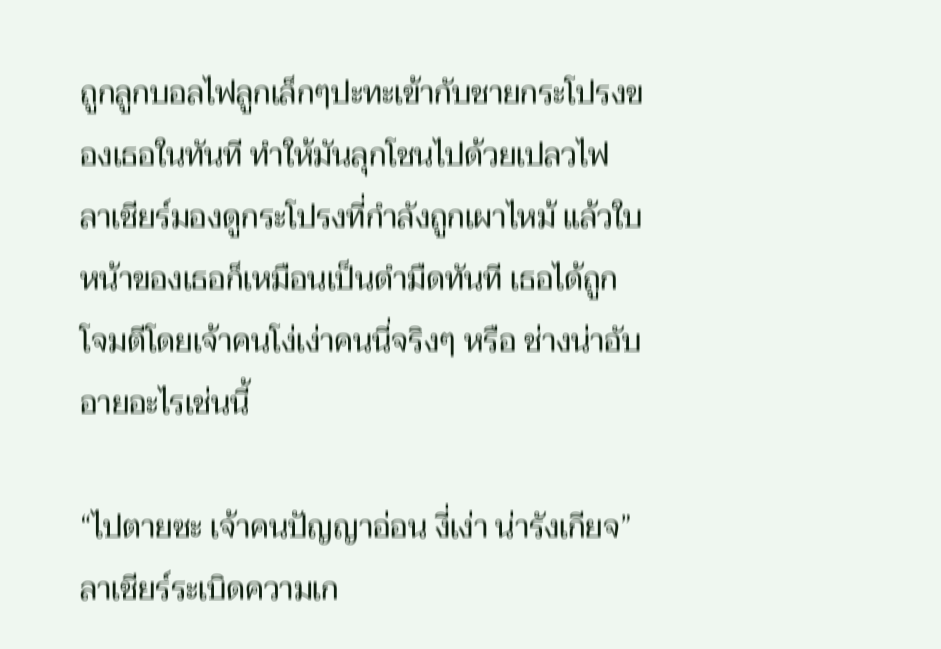ถูกลูกบอลไฟลูกเล็กๆปะทะเข้ากับชายกระโปรงของเธอในทันที ทำให้มันลุกโชนไปด้วยเปลวไฟ ลาเชียร์มองดูกระโปรงที่กำลังถูกเผาไหม้ แล้วใบหน้าของเธอก็เหมือนเป็นดำมืดทันที เธอได้ถูกโจมตีโดยเจ้าคนโง่เง่าคนนี่จริงๆ หรือ ช่างน่าอับอายอะไรเช่นนี้

“ไปตายซะ เจ้าคนปัญญาอ่อน งี่เง่า น่ารังเกียจ” ลาเชียร์ระเบิดความเก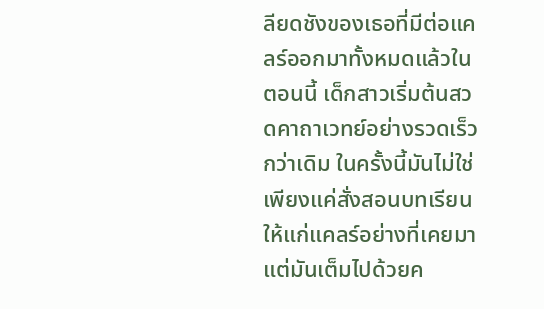ลียดชังของเธอที่มีต่อแคลร์ออกมาทั้งหมดแล้วในตอนนี้ เด็กสาวเริ่มต้นสวดคาถาเวทย์อย่างรวดเร็วกว่าเดิม ในครั้งนี้มันไม่ใช่เพียงแค่สั่งสอนบทเรียนให้แก่แคลร์อย่างที่เคยมา แต่มันเต็มไปด้วยค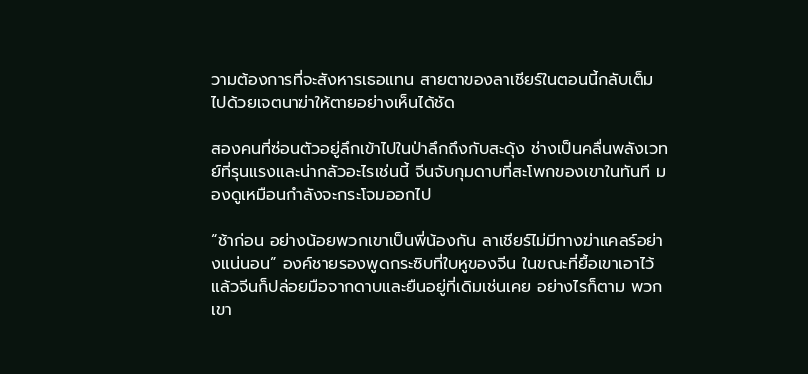วามต้องการที่จะสังหารเธอแทน สายตาของลาเชียร์ในตอนนี้กลับเต็มไปด้วยเจตนาฆ่าให้ตายอย่างเห็นได้ชัด

สองคนที่ซ่อนตัวอยู่ลึกเข้าไปในป่าลึกถึงกับสะดุ้ง ช่างเป็นคลื่นพลังเวทย์ที่รุนแรงและน่ากลัวอะไรเช่นนี้ จีนจับกุมดาบที่สะโพกของเขาในทันที มองดูเหมือนกำลังจะกระโจมออกไป

“ช้าก่อน อย่างน้อยพวกเขาเป็นพี่น้องกัน ลาเชียร์ไม่มีทางฆ่าแคลร์อย่างแน่นอน” องค์ชายรองพูดกระซิบที่ใบหูของจีน ในขณะที่ยื้อเขาเอาไว้ แล้วจีนก็ปล่อยมือจากดาบและยืนอยู่ที่เดิมเช่นเคย อย่างไรก็ตาม พวกเขา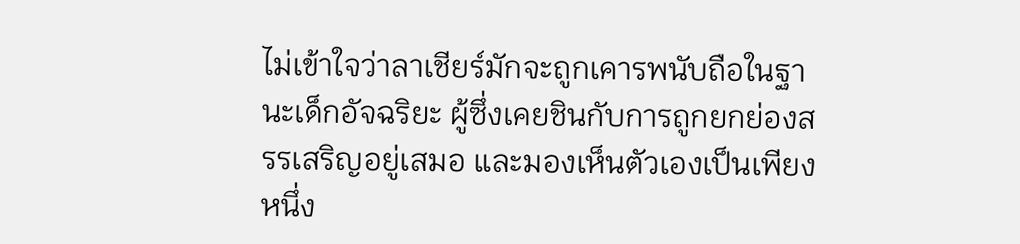ไม่เข้าใจว่าลาเชียร์มักจะถูกเคารพนับถือในฐานะเด็กอัจฉริยะ ผู้ซึ่งเคยชินกับการถูกยกย่องสรรเสริญอยู่เสมอ และมองเห็นตัวเองเป็นเพียงหนึ่ง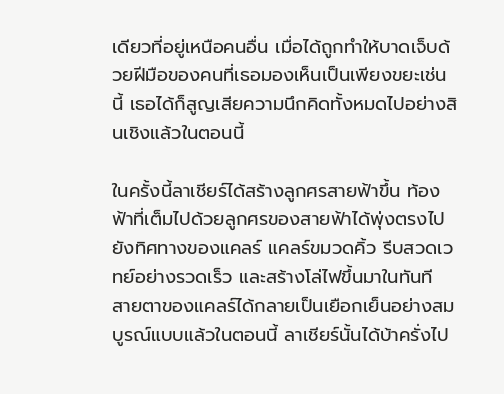เดียวที่อยู่เหนือคนอื่น เมื่อได้ถูกทำให้บาดเจ็บด้วยฝีมือของคนที่เธอมองเห็นเป็นเพียงขยะเช่นนี้ เธอได้ก็สูญเสียความนึกคิดทั้งหมดไปอย่างสินเชิงแล้วในตอนนี้

ในครั้งนี้ลาเชียร์ได้สร้างลูกศรสายฟ้าขึ้น ท้องฟ้าที่เต็มไปด้วยลูกศรของสายฟ้าได้พุ่งตรงไปยังทิศทางของแคลร์ แคลร์ขมวดคิ้ว รีบสวดเวทย์อย่างรวดเร็ว และสร้างโล่ไฟขึ้นมาในทันที สายตาของแคลร์ได้กลายเป็นเยือกเย็นอย่างสมบูรณ์แบบแล้วในตอนนี้ ลาเชียร์นั้นได้บ้าครั่งไป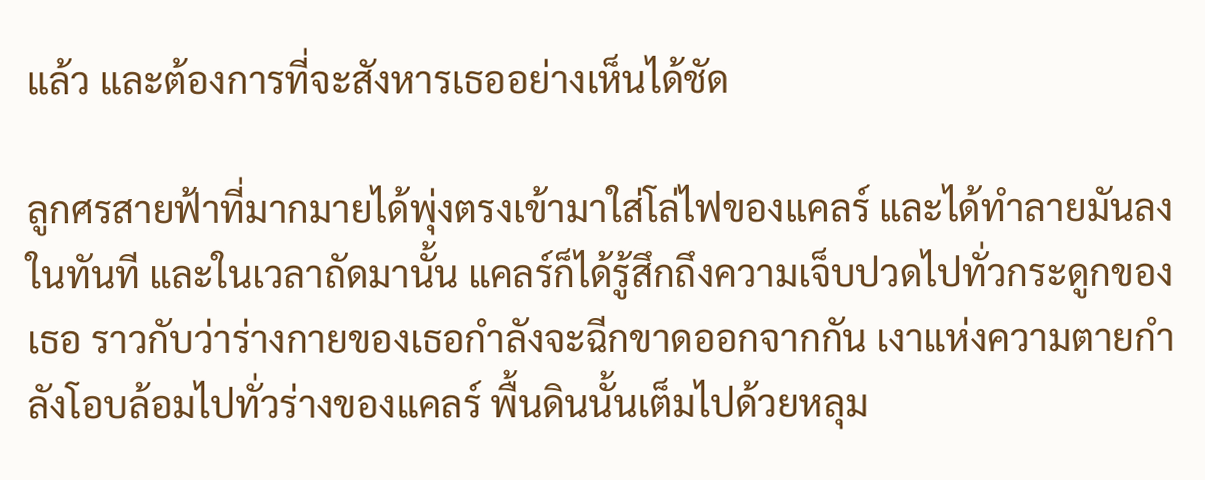แล้ว และต้องการที่จะสังหารเธออย่างเห็นได้ชัด

ลูกศรสายฟ้าที่มากมายได้พุ่งตรงเข้ามาใส่โล่ไฟของแคลร์ และได้ทำลายมันลงในทันที และในเวลาถัดมานั้น แคลร์ก็ได้รู้สึกถึงความเจ็บปวดไปทั่วกระดูกของเธอ ราวกับว่าร่างกายของเธอกำลังจะฉีกขาดออกจากกัน เงาแห่งความตายกำลังโอบล้อมไปทั่วร่างของแคลร์ พื้นดินนั้นเต็มไปด้วยหลุม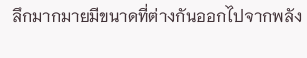ลึกมากมายมีขนาดที่ต่างกันออกไปจากพลัง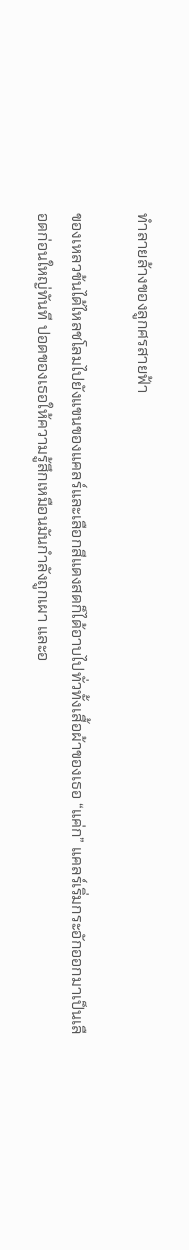ทำลายล้างของลูกศรสายฟ้า

ของเหลวข้นได้ไหลชโลมไปยังแขนของแคลร์และเลือกสีแดงสดก็ได้อาบไปทั่วทั้งเสื้อผ้าของเธอ “แค่ก” แคลร์เริ่มกระอักออกมาเป็นเลือดก่อนใหญ่ทันที ปอดของเธอให้ความรู้สึกเหมือนมันกำลังถูกเผา และอ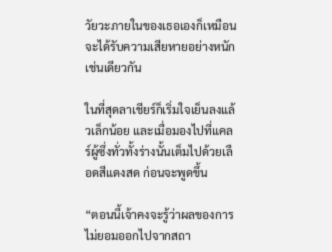วัยวะภายในของเธอเองก็เหมือนจะได้รับความเสียหายอย่างหนักเช่นเดียวกัน

ในที่สุดลาเชียร์ก็เริ่มใจเย็นลงแล้วเล็กน้อย และเมื่อมองไปที่แคลร์ผู้ซึ่งทั่วทั้งร่างนั้นเต็มไปด้วยเลือดสีแดงสด ก่อนจะพูดขึ้น

“ตอนนี้เจ้าคงจะรู้ว่าผลของการไม่ยอมออกไปจากสถา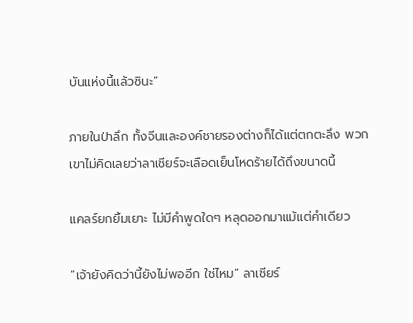บันแห่งนี้แล้วซินะ”

ภายในป่าลึก ทั้งจีนและองค์ชายรองต่างก็ได้แต่ตกตะลึง พวกเขาไม่คิดเลยว่าลาเชียร์จะเลือดเย็นโหดร้ายได้ถึงขนาดนี้

แคลร์ยกยิ้มเยาะ ไม่มีคำพูดใดๆ หลุดออกมาแม้แต่คำเดียว

“เจ้ายังคิดว่านี้ยังไม่พออีก ใช่ไหม” ลาเชียร์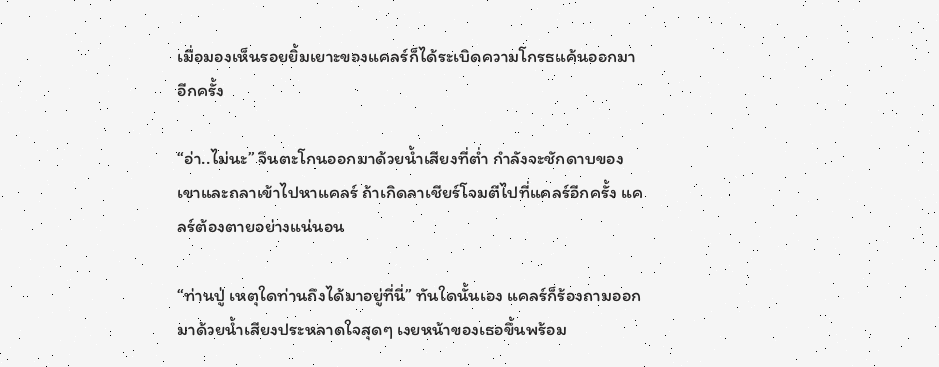เมื่อมองเห็นรอยยิ้มเยาะของแคลร์ก็ได้ระเบิดความโกรธแค้นออกมาอีกครั้ง

“อ่า..ไม่นะ” จีนตะโกนออกมาด้วยน้ำเสียงที่ต่ำ กำลังจะชักดาบของเขาและถลาเข้าไปหาแคลร์ ถ้าเกิดลาเชียร์โจมตีไปที่แคลร์อีกครั้ง แคลร์ต้องตายอย่างแน่นอน

“ท่านปู่ เหตุใดท่านถึงได้มาอยู่ที่นี่” ทันใดนั้นเอง แคลร์ก็ร้องถามออกมาด้วยน้ำเสียงประหลาดใจสุดๆ เงยหน้าของเธอขึ้นพร้อม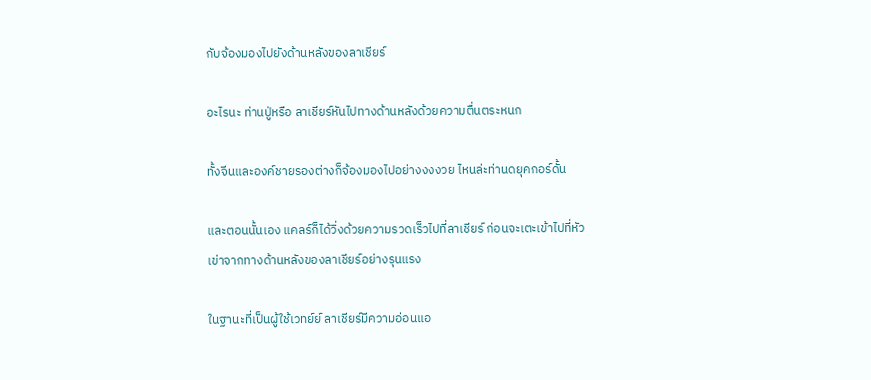กับจ้องมองไปยังด้านหลังของลาเชียร์

อะไรนะ ท่านปู่หรือ ลาเชียร์หันไปทางด้านหลังด้วยความตื่นตระหนก

ทั้งจีนและองค์ชายรองต่างก็จ้องมองไปอย่างงงงวย ไหนล่ะท่านดยุคกอร์ดั้น

และตอนนั้นเอง แคลร์ก็ได้วิ่งด้วยความรวดเร็วไปที่ลาเชียร์ ก่อนจะเตะเข้าไปที่หัวเข่าจากทางด้านหลังของลาเชียร์อย่างรุนแรง

ในฐานะที่เป็นผู้ใช้เวทย์ย์ ลาเชียร์มีความอ่อนแอ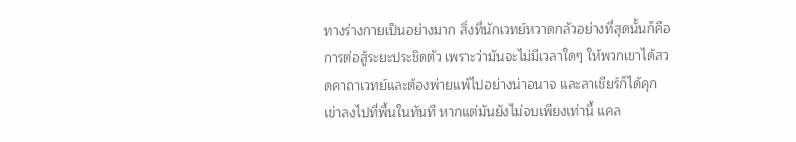ทางร่างกายเป็นอย่างมาก สิ่งที่นักเวทย์หวาดกลัวอย่างที่สุดนั้นก็คือการต่อสู้ระยะประชิดตัว เพราะว่ามันจะไม่มีเวลาใดๆ ให้พวกเขาได้สวดคาถาเวทย์และต้องพ่ายแพ้ไปอย่างน่าอนาจ และลาเชียร์ก็ได้คุกเข่าลงไปที่พื้นในทันที หากแต่มันยังไม่จบเพียงเท่านี้ แคล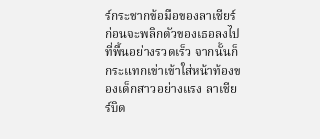ร์กระชากข้อมือของลาเชียร์ก่อนจะพลิกตัวของเธอลงไปที่พื้นอย่างรวดเร็ว จากนั้นก็กระแทกเข่าเข้าใส่หน้าท้องของเด็กสาวอย่างแรง ลาเชียร์บิด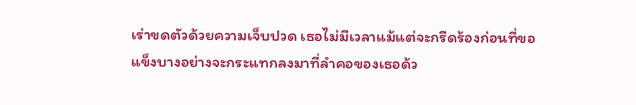เร่าขดตัวด้วยความเจ็บปวด เธอไม่มีเวลาแม้แต่จะกรีดร้องก่อนที่ขอแข็งบางอย่างจะกระแทกลงมาที่ลำคอของเธอด้ว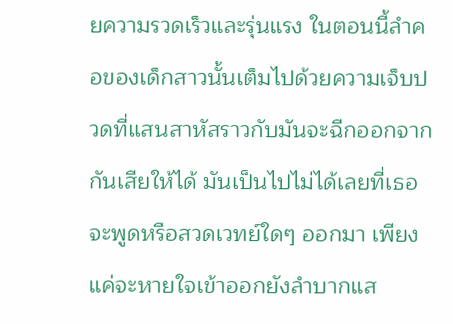ยความรวดเร็วและรุ่นแรง ในตอนนี้ลำคอของเด็กสาวนั้นเต็มไปด้วยความเจ็บปวดที่แสนสาหัสราวกับมันจะฉีกออกจากกันเสียให้ได้ มันเป็นไปไม่ได้เลยที่เธอจะพูดหรือสวดเวทย์ใดๆ ออกมา เพียงแค่จะหายใจเข้าออกยังลำบากแส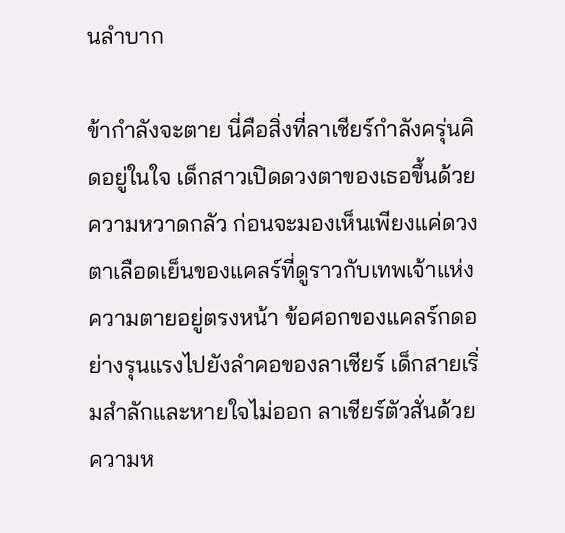นลำบาก

ข้ากำลังจะตาย นี่คือสิ่งที่ลาเชียร์กำลังครุ่นคิดอยู่ในใจ เด็กสาวเปิดดวงตาของเธอขึ้นด้วยความหวาดกลัว ก่อนจะมองเห็นเพียงแค่ดวงตาเลือดเย็นของแคลร์ที่ดูราวกับเทพเจ้าแห่งความตายอยู่ตรงหน้า ข้อศอกของแคลร์กดอย่างรุนแรงไปยังลำคอของลาเชียร์ เด็กสายเริ่มสำลักและหายใจไม่ออก ลาเชียร์ตัวสั่นด้วยความห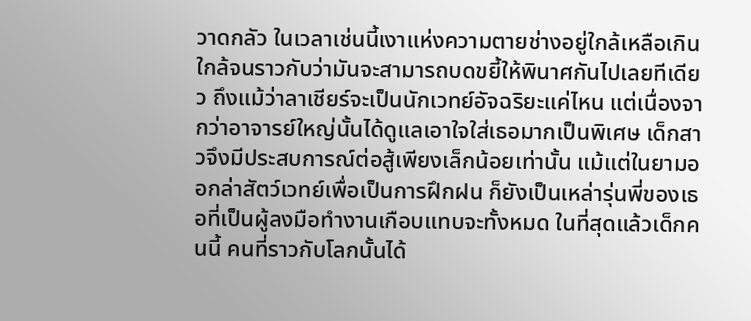วาดกลัว ในเวลาเช่นนี้เงาแห่งความตายช่างอยู่ใกล้เหลือเกิน ใกล้จนราวกับว่ามันจะสามารถบดขยี้ให้พินาศกันไปเลยทีเดียว ถึงแม้ว่าลาเชียร์จะเป็นนักเวทย์อัจฉริยะแค่ไหน แต่เนื่องจากว่าอาจารย์ใหญ่นั้นได้ดูแลเอาใจใส่เธอมากเป็นพิเศษ เด็กสาวจึงมีประสบการณ์ต่อสู้เพียงเล็กน้อยเท่านั้น แม้แต่ในยามออกล่าสัตว์เวทย์เพื่อเป็นการฝึกฝน ก็ยังเป็นเหล่ารุ่นพี่ของเธอที่เป็นผู้ลงมือทำงานเกือบแทบจะทั้งหมด ในที่สุดแล้วเด็กคนนี้ คนที่ราวกับโลกนั้นได้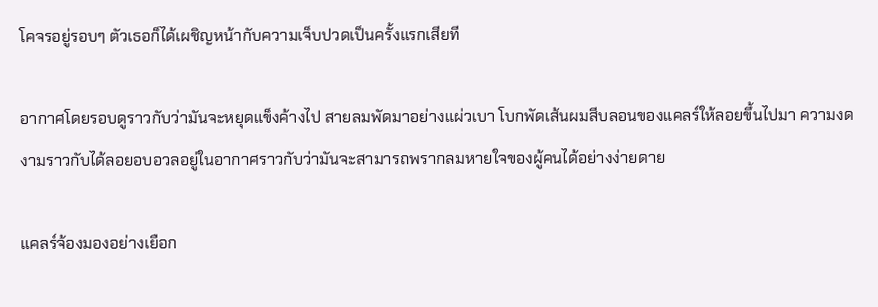โคจรอยู่รอบๆ ตัวเธอก็ได้เผชิญหน้ากับความเจ็บปวดเป็นครั้งแรกเสียที

อากาศโดยรอบดูราวกับว่ามันจะหยุดแข็งค้างไป สายลมพัดมาอย่างแผ่วเบา โบกพัดเส้นผมสีบลอนของแคลร์ให้ลอยขึ้นไปมา ความงดงามราวกับได้ลอยอบอวลอยู่ในอากาศราวกับว่ามันจะสามารถพรากลมหายใจของผู้คนได้อย่างง่ายดาย

แคลร์จ้องมองอย่างเยือก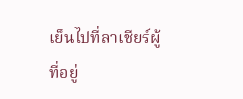เย็นไปที่ลาเชียร์ผู้ที่อยู่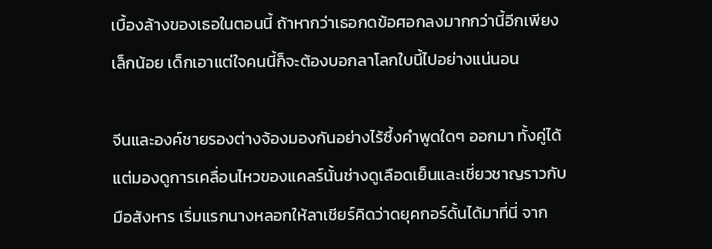เบื้องล้างของเธอในตอนนี้ ถ้าหากว่าเธอกดข้อศอกลงมากกว่านี้อีกเพียงเล็กน้อย เด็กเอาแต่ใจคนนี้ก็จะต้องบอกลาโลกใบนี้ไปอย่างแน่นอน

จีนและองค์ชายรองต่างจ้องมองกันอย่างไร้ซึ้งคำพูดใดๆ ออกมา ทั้งคู่ได้แต่มองดูการเคลื่อนไหวของแคลร์นั้นช่างดูเลือดเย็นและเชี่ยวชาญราวกับมือสังหาร เริ่มแรกนางหลอกให้ลาเชียร์คิดว่าดยุคกอร์ดั้นได้มาที่นี่ จาก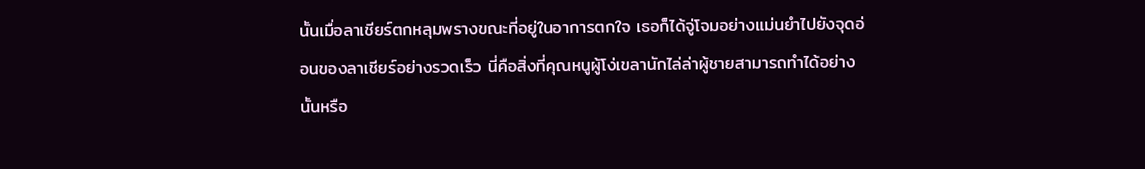นั้นเมื่อลาเชียร์ตกหลุมพรางขณะที่อยู่ในอาการตกใจ เธอก็ได้จู่โจมอย่างแม่นยำไปยังจุดอ่อนของลาเชียร์อย่างรวดเร็ว นี่คือสิ่งที่คุณหนูผู้โง่เขลานักไล่ล่าผู้ชายสามารถทำได้อย่างนั้นหรือ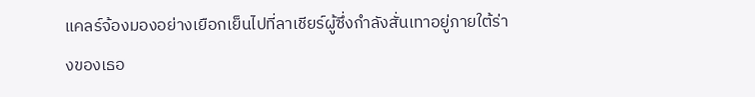แคลร์จ้องมองอย่างเยือกเย็นไปที่ลาเชียร์ผู้ซึ่งกำลังสั่นเทาอยู่ภายใต้ร่างของเธอ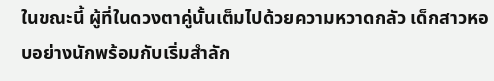ในขณะนี้ ผู้ที่ในดวงตาคู่นั้นเต็มไปด้วยความหวาดกลัว เด็กสาวหอบอย่างนักพร้อมกับเริ่มสำลัก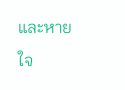และหายใจ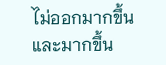ไม่ออกมากขึ้นและมากขึ้น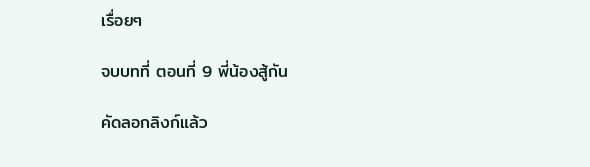เรื่อยๆ

จบบทที่ ตอนที่ 9 พี่น้องสู้กัน

คัดลอกลิงก์แล้ว